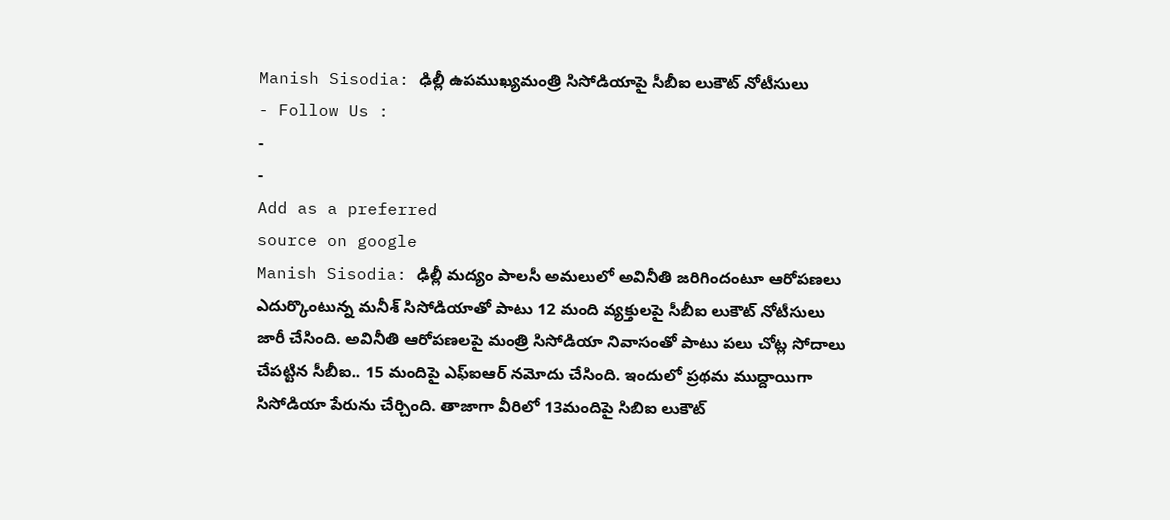Manish Sisodia: ఢిల్లీ ఉపముఖ్యమంత్రి సిసోడియాపై సీబీఐ లుకౌట్ నోటీసులు
- Follow Us :
-
-
Add as a preferred
source on google
Manish Sisodia: ఢిల్లీ మద్యం పాలసీ అమలులో అవినీతి జరిగిందంటూ ఆరోపణలు ఎదుర్కొంటున్న మనీశ్ సిసోడియాతో పాటు 12 మంది వ్యక్తులపై సీబీఐ లుకౌట్ నోటీసులు జారీ చేసింది. అవినీతి ఆరోపణలపై మంత్రి సిసోడియా నివాసంతో పాటు పలు చోట్ల సోదాలు చేపట్టిన సీబీఐ.. 15 మందిపై ఎఫ్ఐఆర్ నమోదు చేసింది. ఇందులో ప్రథమ ముద్దాయిగా సిసోడియా పేరును చేర్చింది. తాజాగా వీరిలో 13మందిపై సిబిఐ లుకౌట్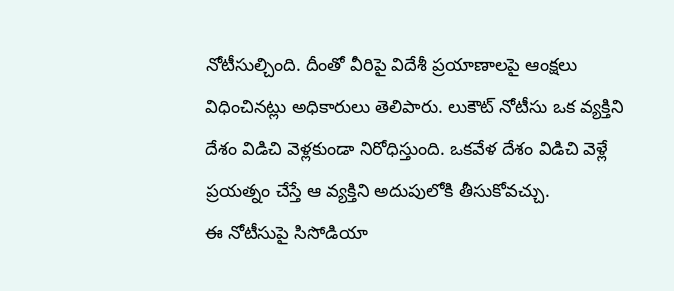నోటీసుల్చింది. దీంతో వీరిపై విదేశీ ప్రయాణాలపై ఆంక్షలు విధించినట్లు అధికారులు తెలిపారు. లుకౌట్ నోటీసు ఒక వ్యక్తిని దేశం విడిచి వెళ్లకుండా నిరోధిస్తుంది. ఒకవేళ దేశం విడిచి వెళ్లే ప్రయత్నం చేస్తే ఆ వ్యక్తిని అదుపులోకి తీసుకోవచ్చు.
ఈ నోటీసుపై సిసోడియా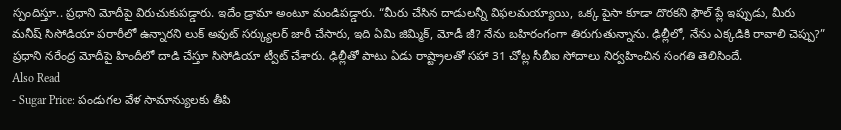స్పందిస్తూ.. ప్రధాని మోదీపై విరుచుకుపడ్డారు. ఇదేం డ్రామా అంటూ మండిపడ్డారు. “మీరు చేసిన దాడులన్నీ విఫలమయ్యాయి, ఒక్క పైసా కూడా దొరకని ఫౌల్ ప్లే ఇప్పుడు, మీరు మనీష్ సిసోడియా పరారీలో ఉన్నారని లుక్ అవుట్ సర్క్యులర్ జారీ చేసారు, ఇది ఏమి జిమ్మిక్, మోడీ జీ? నేను బహిరంగంగా తిరుగుతున్నాను. ఢిల్లీలో, నేను ఎక్కడికి రావాలి చెప్పు?” ప్రధాని నరేంద్ర మోదీపై హిందీలో దాడి చేస్తూ సిసోడియా ట్వీట్ చేశారు. ఢిల్లీతో పాటు ఏడు రాష్ట్రాలతో సహా 31 చోట్ల సీబీఐ సోదాలు నిర్వహించిన సంగతి తెలిసిందే.
Also Read
- Sugar Price: పండుగల వేళ సామాన్యులకు తీపి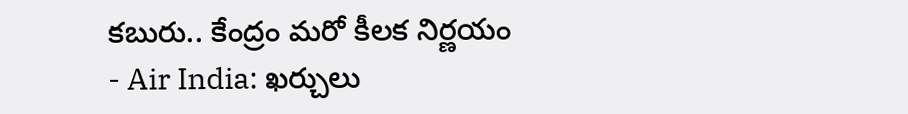కబురు.. కేంద్రం మరో కీలక నిర్ణయం
- Air India: ఖర్చులు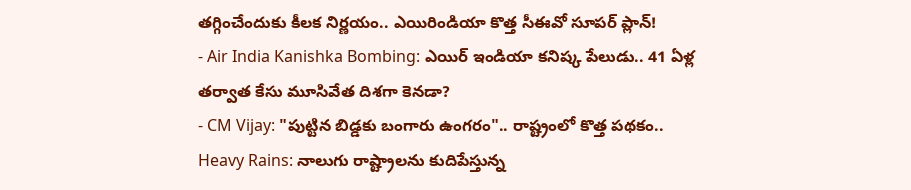తగ్గించేందుకు కీలక నిర్ణయం.. ఎయిరిండియా కొత్త సీఈవో సూపర్ ప్లాన్!
- Air India Kanishka Bombing: ఎయిర్ ఇండియా కనిష్క పేలుడు.. 41 ఏళ్ల తర్వాత కేసు మూసివేత దిశగా కెనడా?
- CM Vijay: "పుట్టిన బిడ్డకు బంగారు ఉంగరం".. రాష్ట్రంలో కొత్త పథకం..
Heavy Rains: నాలుగు రాష్ట్రాలను కుదిపేస్తున్న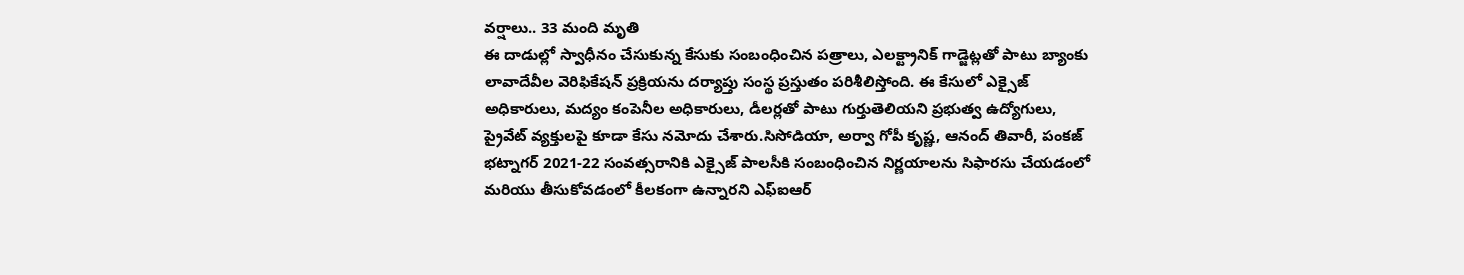వర్షాలు.. 33 మంది మృతి
ఈ దాడుల్లో స్వాధీనం చేసుకున్న కేసుకు సంబంధించిన పత్రాలు, ఎలక్ట్రానిక్ గాడ్జెట్లతో పాటు బ్యాంకు లావాదేవీల వెరిఫికేషన్ ప్రక్రియను దర్యాప్తు సంస్థ ప్రస్తుతం పరిశీలిస్తోంది. ఈ కేసులో ఎక్సైజ్ అధికారులు, మద్యం కంపెనీల అధికారులు, డీలర్లతో పాటు గుర్తుతెలియని ప్రభుత్వ ఉద్యోగులు, ప్రైవేట్ వ్యక్తులపై కూడా కేసు నమోదు చేశారు.సిసోడియా, అర్వా గోపీ కృష్ణ, ఆనంద్ తివారీ, పంకజ్ భట్నాగర్ 2021-22 సంవత్సరానికి ఎక్సైజ్ పాలసీకి సంబంధించిన నిర్ణయాలను సిఫారసు చేయడంలో మరియు తీసుకోవడంలో కీలకంగా ఉన్నారని ఎఫ్ఐఆర్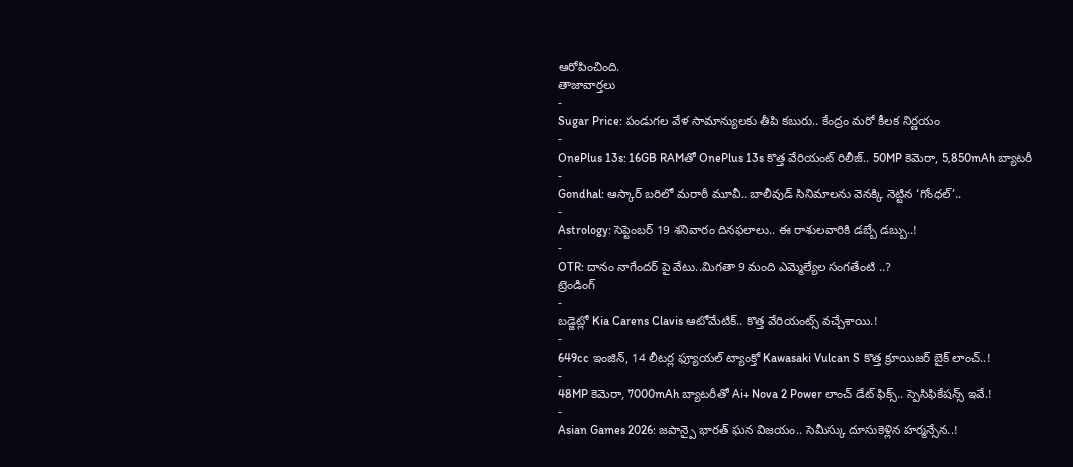ఆరోపించింది.
తాజావార్తలు
-
Sugar Price: పండుగల వేళ సామాన్యులకు తీపి కబురు.. కేంద్రం మరో కీలక నిర్ణయం
-
OnePlus 13s: 16GB RAMతో OnePlus 13s కొత్త వేరియంట్ రిలీజ్.. 50MP కెమెరా, 5,850mAh బ్యాటరీ
-
Gondhal: ఆస్కార్ బరిలో మరాఠీ మూవీ.. బాలీవుడ్ సినిమాలను వెనక్కి నెట్టిన ‘గోంధల్’..
-
Astrology: సెప్టెంబర్ 19 శనివారం దినఫలాలు.. ఈ రాశులవారికి డబ్బే డబ్బు..!
-
OTR: దానం నాగేందర్ పై వేటు..మిగతా 9 మంది ఎమ్మెల్యేల సంగతేంటి ..?
ట్రెండింగ్
-
బడ్జెట్లో Kia Carens Clavis ఆటోమేటిక్.. కొత్త వేరియంట్స్ వచ్చేశాయి.!
-
649cc ఇంజిన్, 14 లీటర్ల ఫ్యూయల్ ట్యాంక్తో Kawasaki Vulcan S కొత్త క్రూయిజర్ బైక్ లాంచ్..!
-
48MP కెమెరా, 7000mAh బ్యాటరీతో Ai+ Nova 2 Power లాంచ్ డేట్ ఫిక్స్.. స్పెసిఫికేషన్స్ ఇవే.!
-
Asian Games 2026: జపాన్పై భారత్ ఘన విజయం.. సెమీస్కు దూసుకెళ్లిన హర్మన్సేన..!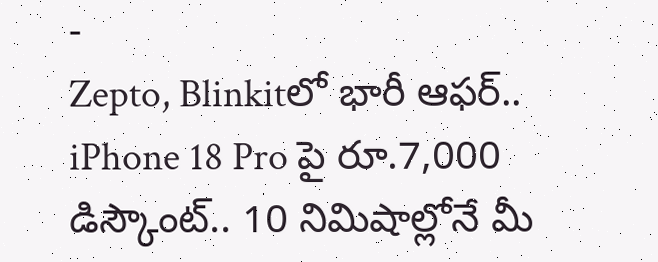-
Zepto, Blinkitలో భారీ ఆఫర్.. iPhone 18 Pro పై రూ.7,000 డిస్కౌంట్.. 10 నిమిషాల్లోనే మీ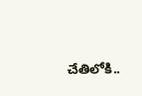చేతిలోకి..